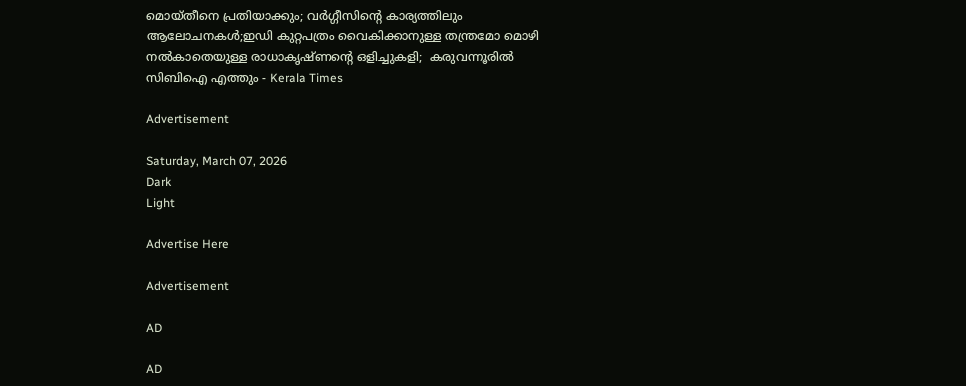മൊയ്തീനെ പ്രതിയാക്കും; വര്‍ഗ്ഗീസിന്റെ കാര്യത്തിലും ആലോചനകള്‍;ഇഡി കുറ്റപത്രം വൈകിക്കാനുള്ള തന്ത്രമോ മൊഴി നല്‍കാതെയുള്ള രാധാകൃഷ്ണന്റെ ഒളിച്ചുകളി;  കരുവന്നൂരില്‍ സിബിഐ എത്തും - Kerala Times

Advertisement

Saturday, March 07, 2026
Dark
Light

Advertise Here

Advertisement

AD

AD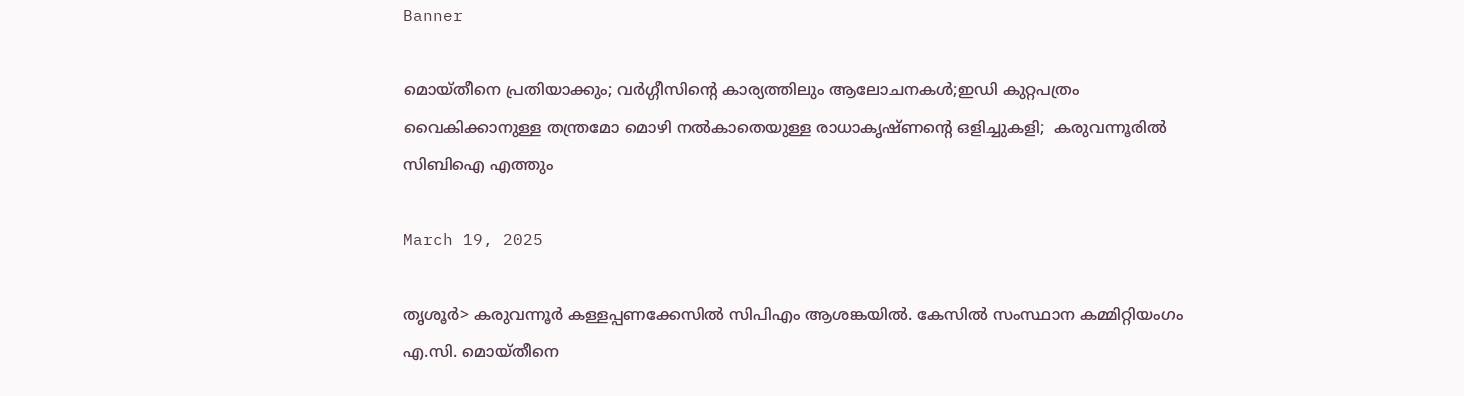Banner

മൊയ്തീനെ പ്രതിയാക്കും; വര്‍ഗ്ഗീസിന്റെ കാര്യത്തിലും ആലോചനകള്‍;ഇഡി കുറ്റപത്രം വൈകിക്കാനുള്ള തന്ത്രമോ മൊഴി നല്‍കാതെയുള്ള രാധാകൃഷ്ണന്റെ ഒളിച്ചുകളി;  കരുവന്നൂരില്‍ സിബിഐ എത്തും

March 19, 2025

തൃശൂര്‍> കരുവന്നൂര്‍ കള്ളപ്പണക്കേസില്‍ സിപിഎം ആശങ്കയില്‍. കേസില്‍ സംസ്ഥാന കമ്മിറ്റിയംഗം എ.സി. മൊയ്തീനെ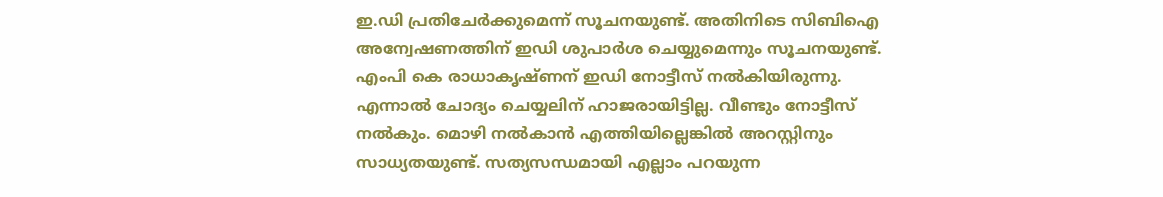ഇ.ഡി പ്രതിചേര്‍ക്കുമെന്ന് സൂചനയുണ്ട്. അതിനിടെ സിബിഐ അന്വേഷണത്തിന് ഇഡി ശുപാര്‍ശ ചെയ്യുമെന്നും സൂചനയുണ്ട്. എംപി കെ രാധാകൃഷ്ണന് ഇഡി നോട്ടീസ് നല്‍കിയിരുന്നു. എന്നാല്‍ ചോദ്യം ചെയ്യലിന് ഹാജരായിട്ടില്ല. വീണ്ടും നോട്ടീസ് നല്‍കും. മൊഴി നല്‍കാന്‍ എത്തിയില്ലെങ്കില്‍ അറസ്റ്റിനും സാധ്യതയുണ്ട്. സത്യസന്ധമായി എല്ലാം പറയുന്ന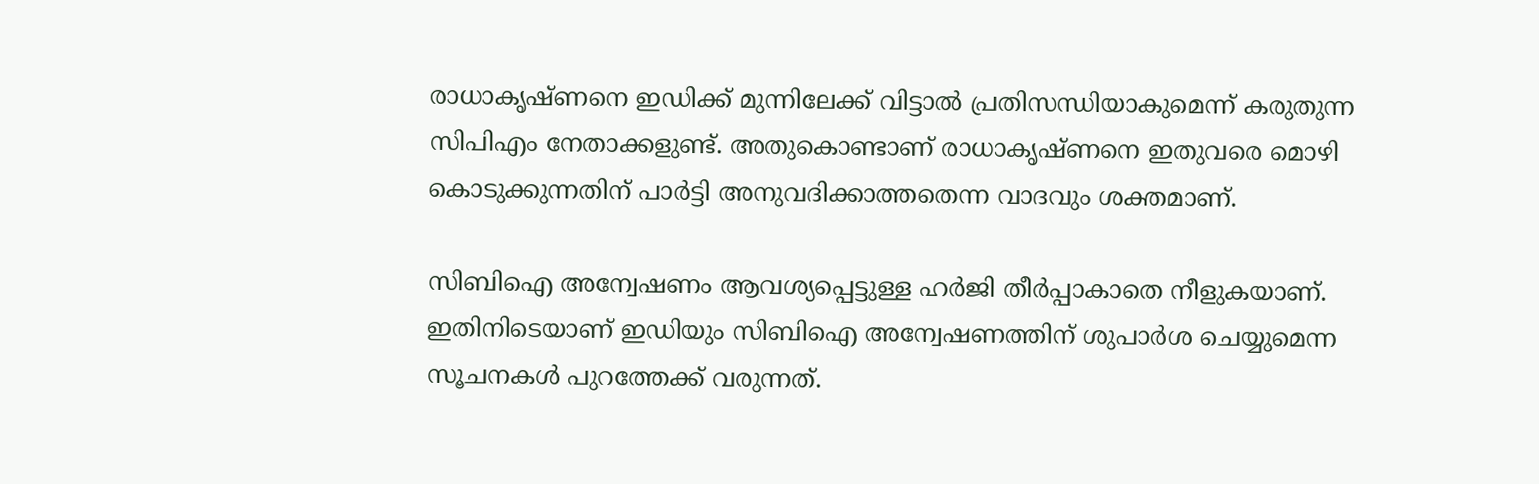രാധാകൃഷ്ണനെ ഇഡിക്ക് മുന്നിലേക്ക് വിട്ടാല്‍ പ്രതിസന്ധിയാകുമെന്ന് കരുതുന്ന സിപിഎം നേതാക്കളുണ്ട്. അതുകൊണ്ടാണ് രാധാകൃഷ്ണനെ ഇതുവരെ മൊഴി കൊടുക്കുന്നതിന് പാര്‍ട്ടി അനുവദിക്കാത്തതെന്ന വാദവും ശക്തമാണ്.

സിബിഐ അന്വേഷണം ആവശ്യപ്പെട്ടുള്ള ഹര്‍ജി തീര്‍പ്പാകാതെ നീളുകയാണ്. ഇതിനിടെയാണ് ഇഡിയും സിബിഐ അന്വേഷണത്തിന് ശുപാര്‍ശ ചെയ്യുമെന്ന സൂചനകള്‍ പുറത്തേക്ക് വരുന്നത്.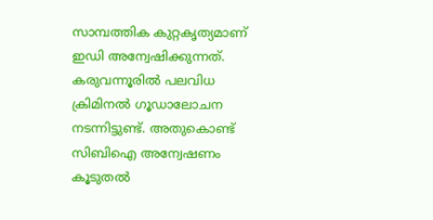സാമ്പത്തിക കുറ്റകൃത്യമാണ് ഇഡി അന്വേഷിക്കുന്നത്. കരുവന്നൂരില്‍ പലവിധ ക്രിമിനല്‍ ഗൂഡാലോചന നടന്നിട്ടുണ്ട്. അതുകൊണ്ട് സിബിഐ അന്വേഷണം കൂടുതല്‍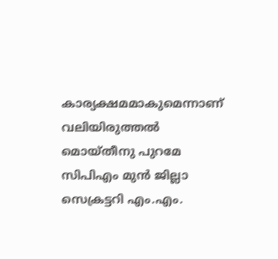കാര്യക്ഷമമാകുമെന്നാണ് വലിയിരുത്തല്‍ മൊയ്തീനു പുറമേ സിപിഎം മുന്‍ ജില്ലാ സെക്രട്ടറി എം.എം.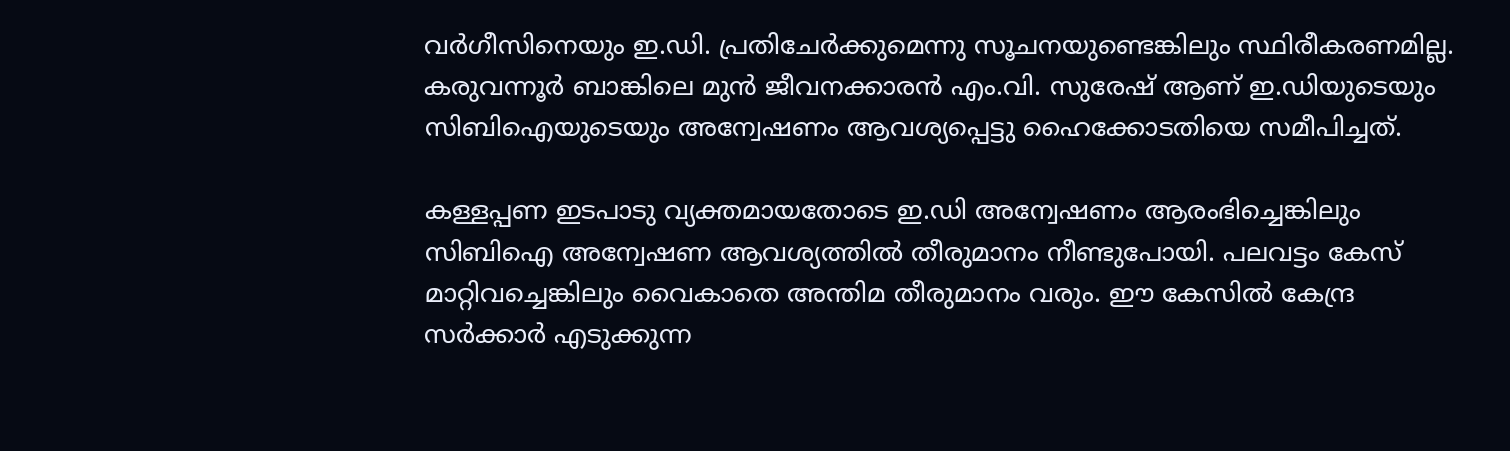വര്‍ഗീസിനെയും ഇ.ഡി. പ്രതിചേര്‍ക്കുമെന്നു സൂചനയുണ്ടെങ്കിലും സ്ഥിരീകരണമില്ല. കരുവന്നൂര്‍ ബാങ്കിലെ മുന്‍ ജീവനക്കാരന്‍ എം.വി. സുരേഷ് ആണ് ഇ.ഡിയുടെയും സിബിഐയുടെയും അന്വേഷണം ആവശ്യപ്പെട്ടു ഹൈക്കോടതിയെ സമീപിച്ചത്.

കള്ളപ്പണ ഇടപാടു വ്യക്തമായതോടെ ഇ.ഡി അന്വേഷണം ആരംഭിച്ചെങ്കിലും സിബിഐ അന്വേഷണ ആവശ്യത്തില്‍ തീരുമാനം നീണ്ടുപോയി. പലവട്ടം കേസ് മാറ്റിവച്ചെങ്കിലും വൈകാതെ അന്തിമ തീരുമാനം വരും. ഈ കേസില്‍ കേന്ദ്ര സര്‍ക്കാര്‍ എടുക്കുന്ന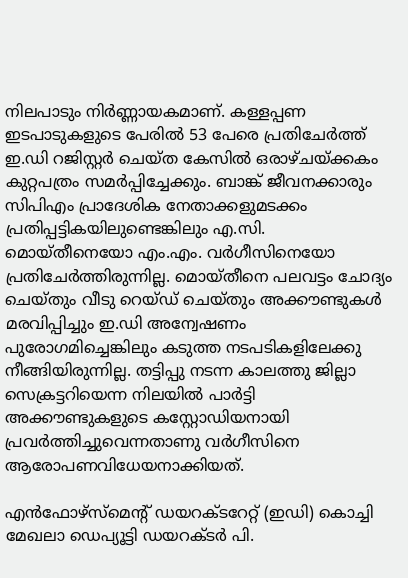നിലപാടും നിര്‍ണ്ണായകമാണ്. കള്ളപ്പണ ഇടപാടുകളുടെ പേരില്‍ 53 പേരെ പ്രതിചേര്‍ത്ത് ഇ.ഡി റജിസ്റ്റര്‍ ചെയ്ത കേസില്‍ ഒരാഴ്ചയ്ക്കകം കുറ്റപത്രം സമര്‍പ്പിച്ചേക്കും. ബാങ്ക് ജീവനക്കാരും സിപിഎം പ്രാദേശിക നേതാക്കളുമടക്കം പ്രതിപ്പട്ടികയിലുണ്ടെങ്കിലും എ.സി. മൊയ്തീനെയോ എം.എം. വര്‍ഗീസിനെയോ പ്രതിചേര്‍ത്തിരുന്നില്ല. മൊയ്തീനെ പലവട്ടം ചോദ്യം ചെയ്തും വീടു റെയ്ഡ് ചെയ്തും അക്കൗണ്ടുകള്‍ മരവിപ്പിച്ചും ഇ.ഡി അന്വേഷണം പുരോഗമിച്ചെങ്കിലും കടുത്ത നടപടികളിലേക്കു നീങ്ങിയിരുന്നില്ല. തട്ടിപ്പു നടന്ന കാലത്തു ജില്ലാ സെക്രട്ടറിയെന്ന നിലയില്‍ പാര്‍ട്ടി അക്കൗണ്ടുകളുടെ കസ്റ്റോഡിയനായി പ്രവര്‍ത്തിച്ചുവെന്നതാണു വര്‍ഗീസിനെ ആരോപണവിധേയനാക്കിയത്.

എന്‍ഫോഴ്സ്മെന്റ് ഡയറക്ടറേറ്റ് (ഇഡി) കൊച്ചി മേഖലാ ഡെപ്യൂട്ടി ഡയറക്ടര്‍ പി.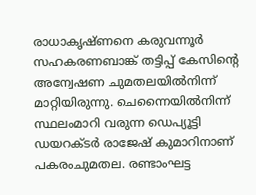രാധാകൃഷ്ണനെ കരുവന്നൂര്‍ സഹകരണബാങ്ക് തട്ടിപ്പ് കേസിന്റെ അന്വേഷണ ചുമതലയില്‍നിന്ന് മാറ്റിയിരുന്നു. ചെന്നൈയില്‍നിന്ന് സ്ഥലംമാറി വരുന്ന ഡെപ്യൂട്ടി ഡയറക്ടര്‍ രാജേഷ് കുമാറിനാണ് പകരംചുമതല. രണ്ടാംഘട്ട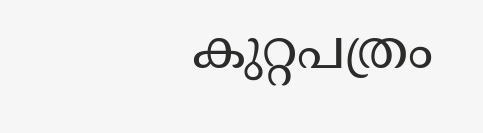കുറ്റപത്രം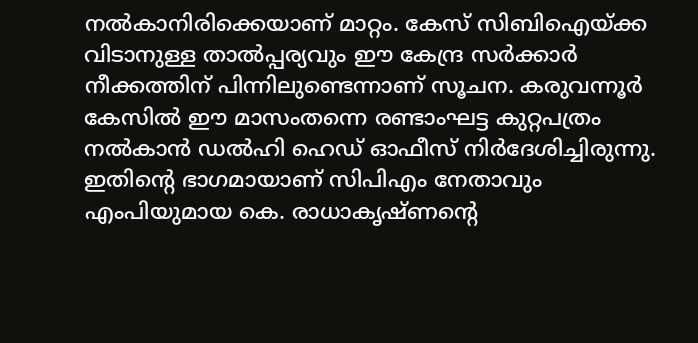നല്‍കാനിരിക്കെയാണ് മാറ്റം. കേസ് സിബിഐയ്ക്ക വിടാനുള്ള താല്‍പ്പര്യവും ഈ കേന്ദ്ര സര്‍ക്കാര്‍ നീക്കത്തിന് പിന്നിലുണ്ടെന്നാണ് സൂചന. കരുവന്നൂര്‍ കേസില്‍ ഈ മാസംതന്നെ രണ്ടാംഘട്ട കുറ്റപത്രം നല്‍കാന്‍ ഡല്‍ഹി ഹെഡ് ഓഫീസ് നിര്‍ദേശിച്ചിരുന്നു. ഇതിന്റെ ഭാഗമായാണ് സിപിഎം നേതാവും എംപിയുമായ കെ. രാധാകൃഷ്ണന്റെ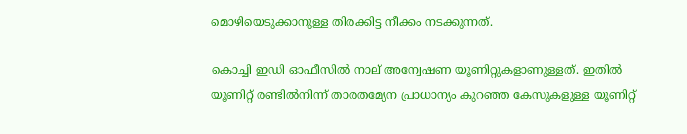മൊഴിയെടുക്കാനുള്ള തിരക്കിട്ട നീക്കം നടക്കുന്നത്.

കൊച്ചി ഇഡി ഓഫീസില്‍ നാല് അന്വേഷണ യൂണിറ്റുകളാണുള്ളത്. ഇതില്‍ യൂണിറ്റ് രണ്ടില്‍നിന്ന് താരതമ്യേന പ്രാധാന്യം കുറഞ്ഞ കേസുകളുള്ള യൂണിറ്റ്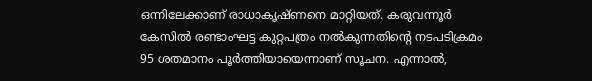ഒന്നിലേക്കാണ് രാധാകൃഷ്ണനെ മാറ്റിയത്. കരുവന്നൂര്‍ കേസില്‍ രണ്ടാംഘട്ട കുറ്റപത്രം നല്‍കുന്നതിന്റെ നടപടിക്രമം 95 ശതമാനം പൂര്‍ത്തിയായെന്നാണ് സൂചന. എന്നാല്‍,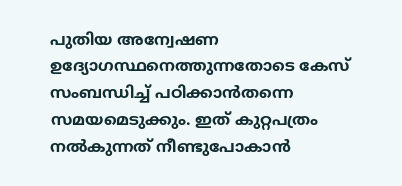പുതിയ അന്വേഷണ ഉദ്യോഗസ്ഥനെത്തുന്നതോടെ കേസ് സംബന്ധിച്ച് പഠിക്കാന്‍തന്നെ സമയമെടുക്കും. ഇത് കുറ്റപത്രം നല്‍കുന്നത് നീണ്ടുപോകാന്‍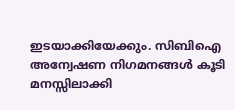ഇടയാക്കിയേക്കും. സിബിഐ അന്വേഷണ നിഗമനങ്ങള്‍ കൂടി മനസ്സിലാക്കി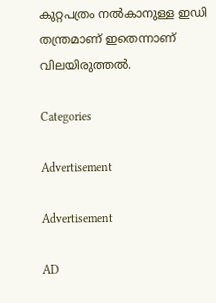കുറ്റപത്രം നല്‍കാനുള്ള ഇഡി തന്ത്രമാണ് ഇതെന്നാണ് വിലയിരുത്തല്‍.

Categories

Advertisement

Advertisement

AD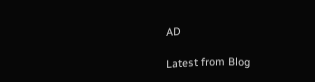AD

Latest from Blog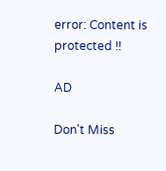error: Content is protected !!

AD

Don't Miss